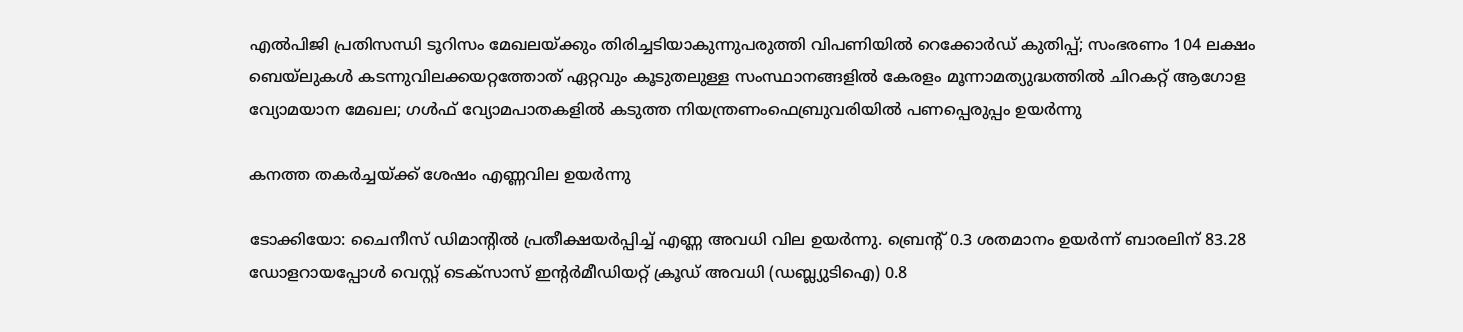എല്‍പിജി പ്രതിസന്ധി ടൂറിസം മേഖലയ്ക്കും തിരിച്ചടിയാകുന്നുപരുത്തി വിപണിയില്‍ റെക്കോര്‍ഡ് കുതിപ്പ്; സംഭരണം 104 ലക്ഷം ബെയ്‌ലുകള്‍ കടന്നുവിലക്കയറ്റത്തോത് ഏറ്റവും കൂടുതലുള്ള സംസ്ഥാനങ്ങളിൽ കേരളം മൂന്നാമത്യുദ്ധത്തില്‍ ചിറകറ്റ് ആഗോള വ്യോമയാന മേഖല; ഗള്‍ഫ് വ്യോമപാതകളില്‍ കടുത്ത നിയന്ത്രണംഫെബ്രുവരിയിൽ പണപ്പെരുപ്പം ഉയർന്നു

കനത്ത തകര്‍ച്ചയ്ക്ക് ശേഷം എണ്ണവില ഉയര്‍ന്നു

ടോക്കിയോ: ചൈനീസ് ഡിമാന്റില്‍ പ്രതീക്ഷയര്‍പ്പിച്ച് എണ്ണ അവധി വില ഉയര്‍ന്നു. ബ്രെന്റ് 0.3 ശതമാനം ഉയര്‍ന്ന് ബാരലിന് 83.28 ഡോളറായപ്പോള്‍ വെസ്റ്റ് ടെക്‌സാസ് ഇന്റര്‍മീഡിയറ്റ് ക്രൂഡ് അവധി (ഡബ്ല്യുടിഐ) 0.8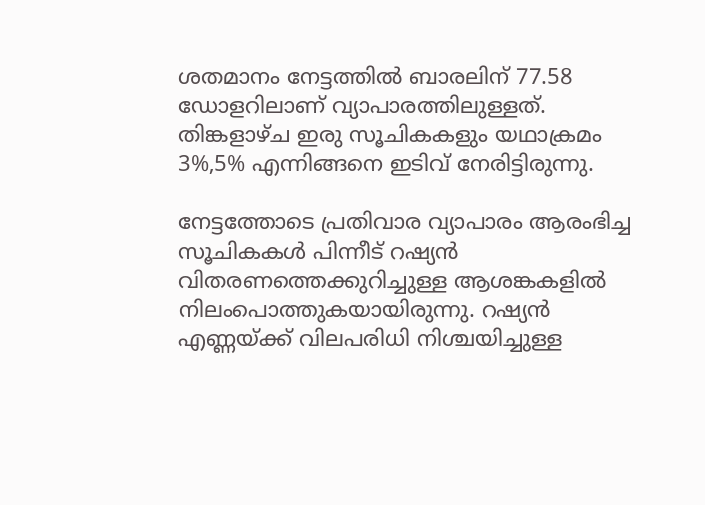ശതമാനം നേട്ടത്തില്‍ ബാരലിന് 77.58 ഡോളറിലാണ് വ്യാപാരത്തിലുള്ളത്. തിങ്കളാഴ്ച ഇരു സൂചികകളും യഥാക്രമം 3%,5% എന്നിങ്ങനെ ഇടിവ് നേരിട്ടിരുന്നു.

നേട്ടത്തോടെ പ്രതിവാര വ്യാപാരം ആരംഭിച്ച സൂചികകള്‍ പിന്നീട് റഷ്യന്‍ വിതരണത്തെക്കുറിച്ചുള്ള ആശങ്കകളില്‍ നിലംപൊത്തുകയായിരുന്നു. റഷ്യന്‍ എണ്ണയ്ക്ക് വിലപരിധി നിശ്ചയിച്ചുള്ള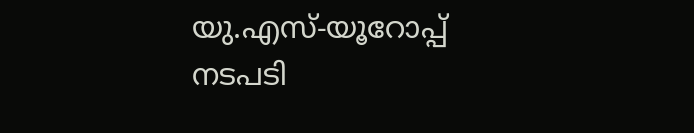യു.എസ്-യൂറോപ്പ് നടപടി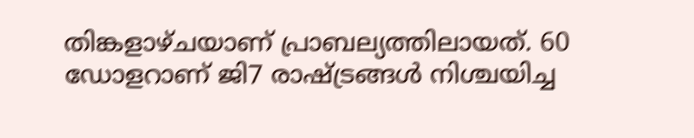തിങ്കളാഴ്ചയാണ് പ്രാബല്യത്തിലായത്. 60 ഡോളറാണ് ജി7 രാഷ്ട്രങ്ങള്‍ നിശ്ചയിച്ച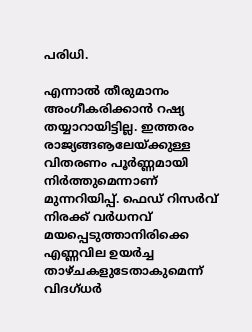പരിധി.

എന്നാല്‍ തീരുമാനം അംഗീകരിക്കാന്‍ റഷ്യ തയ്യാറായിട്ടില്ല. ഇത്തരം രാജ്യങ്ങൡലേയ്ക്കുള്ള വിതരണം പൂര്‍ണ്ണമായി നിര്‍ത്തുമെന്നാണ് മുന്നറിയിപ്പ്. ഫെഡ് റിസര്‍വ് നിരക്ക് വര്‍ധനവ് മയപ്പെടുത്താനിരിക്കെ എണ്ണവില ഉയര്‍ച്ച താഴ്ചകളുടേതാകുമെന്ന് വിദഗ്ധര്‍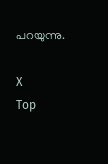പറയുന്നു.

X
Top